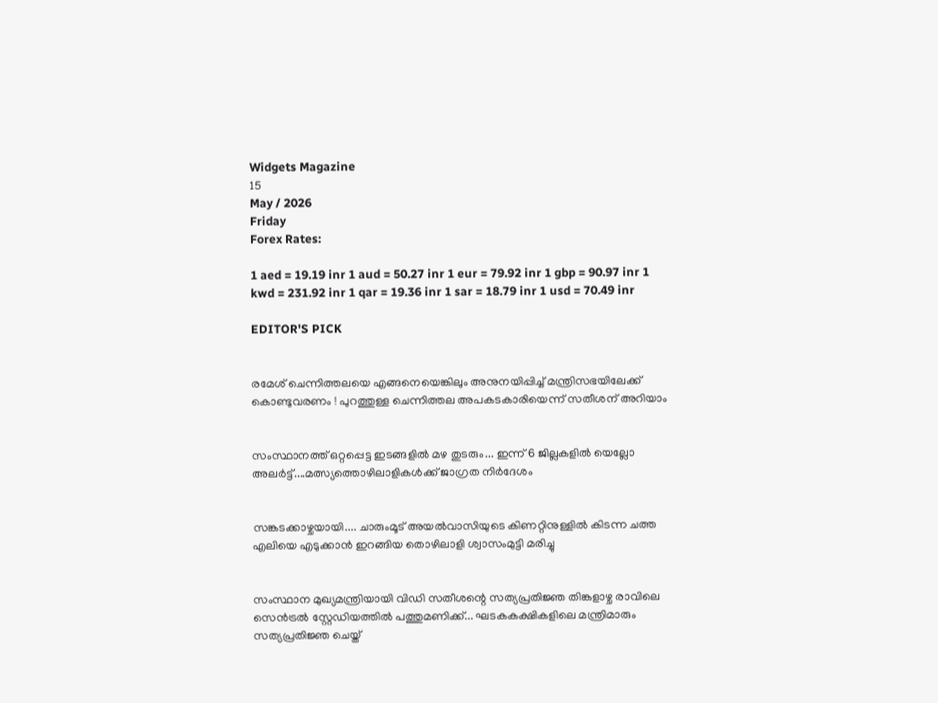Widgets Magazine
15
May / 2026
Friday
Forex Rates:

1 aed = 19.19 inr 1 aud = 50.27 inr 1 eur = 79.92 inr 1 gbp = 90.97 inr 1 kwd = 231.92 inr 1 qar = 19.36 inr 1 sar = 18.79 inr 1 usd = 70.49 inr

EDITOR'S PICK


രമേശ് ചെന്നിത്തലയെ എങ്ങനെയെങ്കിലും അനുനയിപ്പിച്ച് മന്ത്രിസഭയിലേക്ക് കൊണ്ടുവരണം ! പുറത്തുള്ള ചെന്നിത്തല അപകടകാരിയെന്ന് സതീശന് അറിയാം


സംസ്ഥാനത്ത് ഒറ്റപ്പെട്ട ഇടങ്ങളിൽ മഴ തുടരും... ഇന്ന് 6 ജില്ലകളിൽ യെല്ലോ അലർട്ട്....മത്സ്യത്തൊഴിലാളികൾക്ക് ജാഗ്രത നിർദേശം


സങ്കടക്കാഴ്ചയായി.... ചാരുംമൂട് അയൽവാസിയുടെ കിണറ്റിനുള്ളിൽ കിടന്ന ചത്ത എലിയെ എടുക്കാൻ ഇറങ്ങിയ തൊഴിലാളി ശ്വാസംമുട്ടി മരിച്ചു


സംസ്ഥാന മുഖ്യമന്ത്രിയായി വിഡി സതീശന്റെ സത്യപ്രതിജ്ഞ തിങ്കളാഴ്ച രാവിലെ സെൻട്രൽ സ്റ്റേഡിയത്തിൽ പത്തുമണിക്ക്... ഘടകകക്ഷികളിലെ മന്ത്രിമാരും സത്യപ്രതിജ്ഞ ചെയ്ത്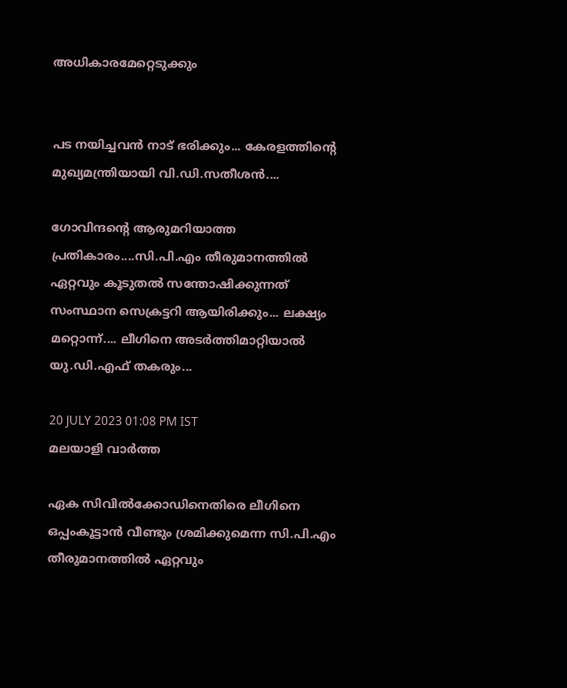അധികാരമേറ്റെടുക്കും


പട നയിച്ചവൻ നാട് ഭരിക്കും... കേരളത്തിന്റെ മുഖ്യമന്ത്രിയായി വി.ഡി.സതീശൻ....

ഗോവിന്ദന്റെ ആരുമറിയാത്ത പ്രതികാരം....സി.പി.എം തീരുമാനത്തില്‍ ഏറ്റവും കൂടുതല്‍ സന്തോഷിക്കുന്നത് സംസ്ഥാന സെക്രട്ടറി ആയിരിക്കും... ലക്ഷ്യം മറ്റൊന്ന്.... ലീഗിനെ അടര്‍ത്തിമാറ്റിയാല്‍ യു.ഡി.എഫ് തകരും...

20 JULY 2023 01:08 PM IST
മലയാളി വാര്‍ത്ത

ഏക സിവില്‍ക്കോഡിനെതിരെ ലീഗിനെ ഒപ്പംകൂട്ടാന്‍ വീണ്ടും ശ്രമിക്കുമെന്ന സി.പി.എം തീരുമാനത്തില്‍ ഏറ്റവും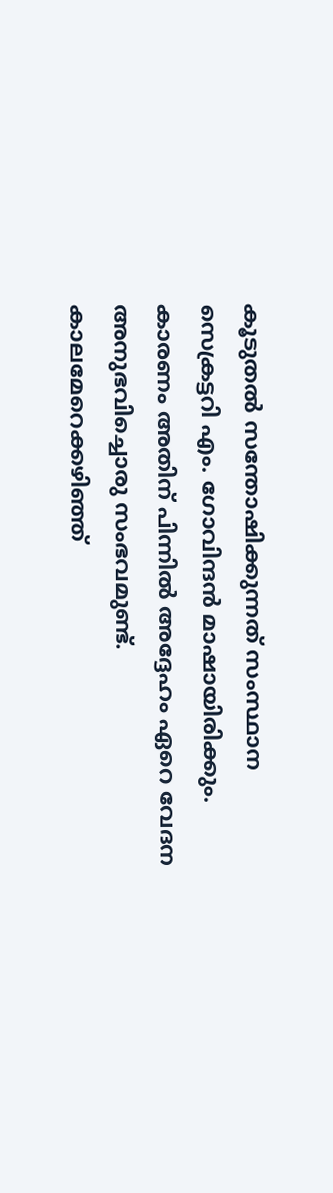കൂടുതല്‍ സന്തോഷിക്കുന്നത് സംസ്ഥാന സെക്രട്ടറി എം. ഗോവിന്ദന്‍ മാഷായിരിക്കും. കാരണം അതിന് പിന്നില്‍ അദ്ദേഹം ഏറെ വേദന അനുഭവിച്ചൊരു സംഭവമുണ്ട്. കാലമേറെക്കഴിഞ്ഞ്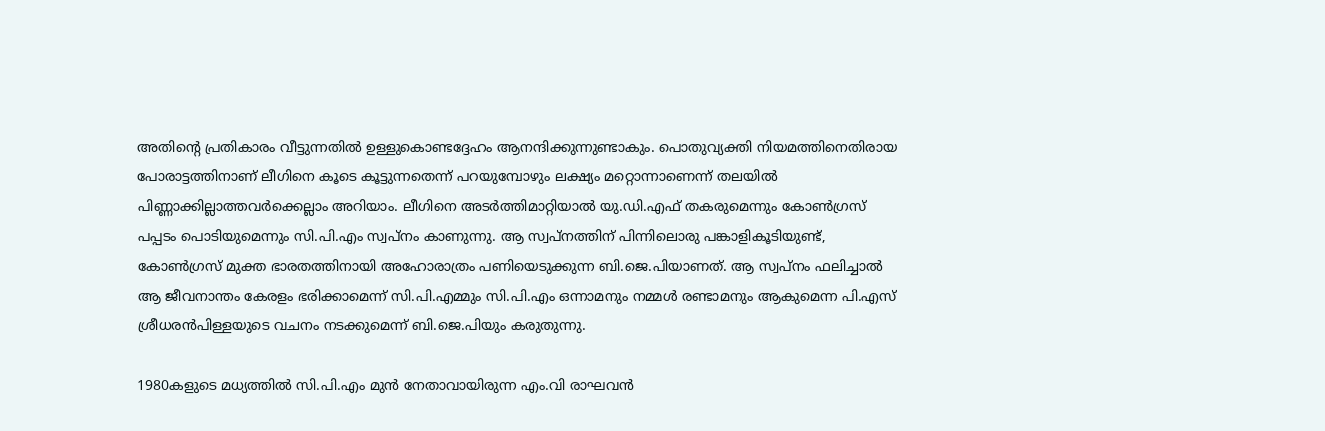അതിന്റെ പ്രതികാരം വീട്ടുന്നതില്‍ ഉള്ളുകൊണ്ടദ്ദേഹം ആനന്ദിക്കുന്നുണ്ടാകും. പൊതുവ്യക്തി നിയമത്തിനെതിരായ പോരാട്ടത്തിനാണ് ലീഗിനെ കൂടെ കൂട്ടുന്നതെന്ന് പറയുമ്പോഴും ലക്ഷ്യം മറ്റൊന്നാണെന്ന് തലയില്‍ പിണ്ണാക്കില്ലാത്തവര്‍ക്കെല്ലാം അറിയാം. ലീഗിനെ അടര്‍ത്തിമാറ്റിയാല്‍ യു.ഡി.എഫ് തകരുമെന്നും കോണ്‍ഗ്രസ് പപ്പടം പൊടിയുമെന്നും സി.പി.എം സ്വപ്‌നം കാണുന്നു. ആ സ്വപ്‌നത്തിന് പിന്നിലൊരു പങ്കാളികൂടിയുണ്ട്, കോണ്‍ഗ്രസ് മുക്ത ഭാരതത്തിനായി അഹോരാത്രം പണിയെടുക്കുന്ന ബി.ജെ.പിയാണത്. ആ സ്വപ്‌നം ഫലിച്ചാല്‍ ആ ജീവനാന്തം കേരളം ഭരിക്കാമെന്ന് സി.പി.എമ്മും സി.പി.എം ഒന്നാമനും നമ്മള്‍ രണ്ടാമനും ആകുമെന്ന പി.എസ് ശ്രീധരന്‍പിള്ളയുടെ വചനം നടക്കുമെന്ന് ബി.ജെ.പിയും കരുതുന്നു.

1980കളുടെ മധ്യത്തില്‍ സി.പി.എം മുന്‍ നേതാവായിരുന്ന എം.വി രാഘവന്‍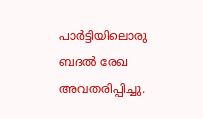പാര്‍ട്ടിയിലൊരു ബദല്‍ രേഖ അവതരിപ്പിച്ചു.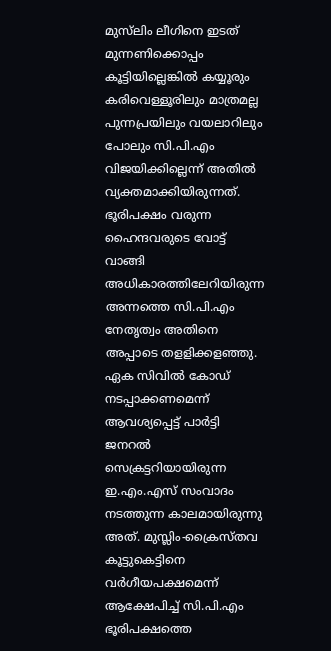മുസ്‌ലിം ലീഗിനെ ഇടത് മുന്നണിക്കൊപ്പം കൂട്ടിയില്ലെങ്കില്‍ കയ്യൂരും കരിവെള്ളൂരിലും മാത്രമല്ല പുന്നപ്രയിലും വയലാറിലും പോലും സി.പി.എം വിജയിക്കില്ലെന്ന് അതില്‍ വ്യക്തമാക്കിയിരുന്നത്. ഭൂരിപക്ഷം വരുന്ന ഹൈന്ദവരുടെ വോട്ട് വാങ്ങി അധികാരത്തിലേറിയിരുന്ന അന്നത്തെ സി.പി.എം നേതൃത്വം അതിനെ അപ്പാടെ തളളിക്കളഞ്ഞു. ഏക സിവില്‍ കോഡ് നടപ്പാക്കണമെന്ന് ആവശ്യപ്പെട്ട് പാര്‍ട്ടി ജനറല്‍ സെക്രട്ടറിയായിരുന്ന ഇ.എം.എസ് സംവാദം നടത്തുന്ന കാലമായിരുന്നു അത്. മുസ്ലിം-ക്രൈസ്തവ കൂട്ടുകെട്ടിനെ വര്‍ഗീയപക്ഷമെന്ന് ആക്ഷേപിച്ച് സി.പി.എം ഭൂരിപക്ഷത്തെ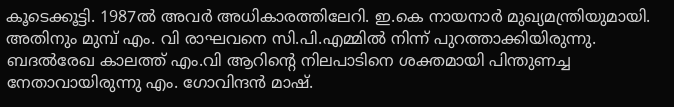കൂടെക്കൂട്ടി. 1987ല്‍ അവര്‍ അധികാരത്തിലേറി. ഇ.കെ നായനാര്‍ മുഖ്യമന്ത്രിയുമായി. അതിനും മുമ്പ് എം. വി രാഘവനെ സി.പി.എമ്മില്‍ നിന്ന് പുറത്താക്കിയിരുന്നു. ബദല്‍രേഖ കാലത്ത് എം.വി ആറിന്റെ നിലപാടിനെ ശക്തമായി പിന്തുണച്ച നേതാവായിരുന്നു എം. ഗോവിന്ദന്‍ മാഷ്.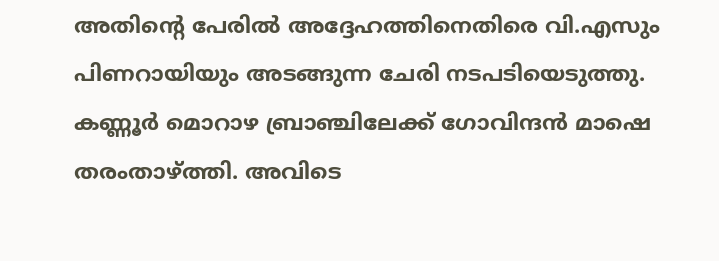അതിന്റെ പേരില്‍ അദ്ദേഹത്തിനെതിരെ വി.എസും പിണറായിയും അടങ്ങുന്ന ചേരി നടപടിയെടുത്തു. കണ്ണൂര്‍ മൊറാഴ ബ്രാഞ്ചിലേക്ക് ഗോവിന്ദന്‍ മാഷെ തരംതാഴ്ത്തി. അവിടെ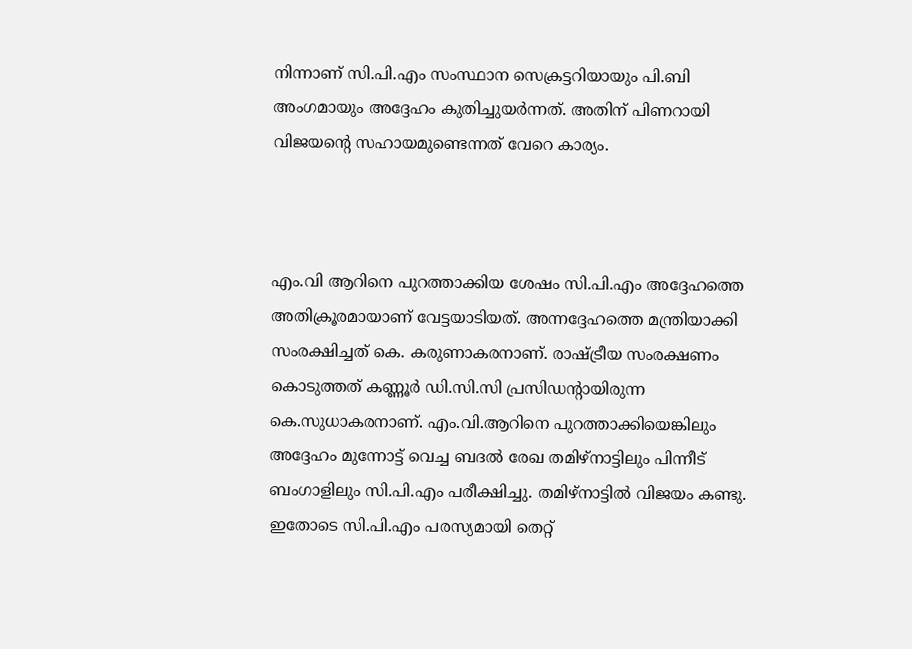നിന്നാണ് സി.പി.എം സംസ്ഥാന സെക്രട്ടറിയായും പി.ബി അംഗമായും അദ്ദേഹം കുതിച്ചുയര്‍ന്നത്. അതിന് പിണറായി വിജയന്റെ സഹായമുണ്ടെന്നത് വേറെ കാര്യം.



എം.വി ആറിനെ പുറത്താക്കിയ ശേഷം സി.പി.എം അദ്ദേഹത്തെ അതിക്രൂരമായാണ് വേട്ടയാടിയത്. അന്നദ്ദേഹത്തെ മന്ത്രിയാക്കി സംരക്ഷിച്ചത് കെ. കരുണാകരനാണ്. രാഷ്ട്രീയ സംരക്ഷണം കൊടുത്തത് കണ്ണൂര്‍ ഡി.സി.സി പ്രസിഡന്റായിരുന്ന കെ.സുധാകരനാണ്. എം.വി.ആറിനെ പുറത്താക്കിയെങ്കിലും അദ്ദേഹം മുന്നോട്ട് വെച്ച ബദല്‍ രേഖ തമിഴ്‌നാട്ടിലും പിന്നീട് ബംഗാളിലും സി.പി.എം പരീക്ഷിച്ചു. തമിഴ്‌നാട്ടില്‍ വിജയം കണ്ടു. ഇതോടെ സി.പി.എം പരസ്യമായി തെറ്റ്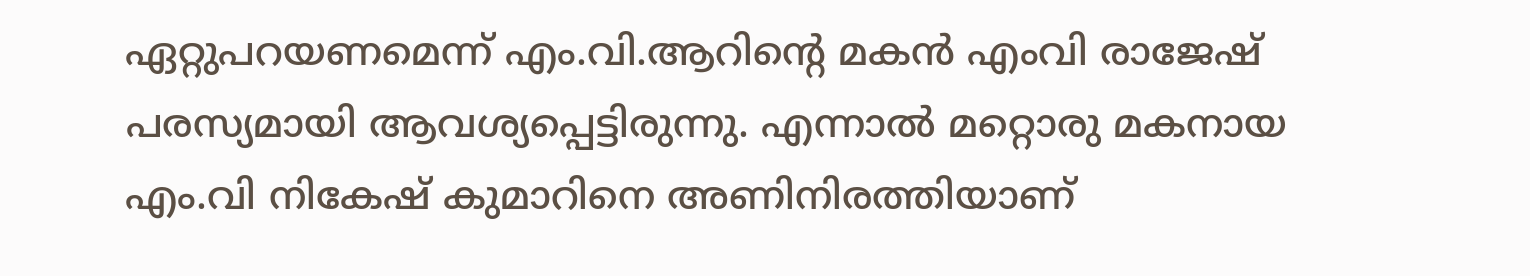ഏറ്റുപറയണമെന്ന് എം.വി.ആറിന്റെ മകന്‍ എംവി രാജേഷ് പരസ്യമായി ആവശ്യപ്പെട്ടിരുന്നു. എന്നാല്‍ മറ്റൊരു മകനായ എം.വി നികേഷ് കുമാറിനെ അണിനിരത്തിയാണ്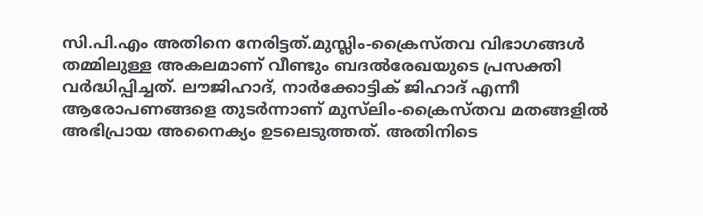സി.പി.എം അതിനെ നേരിട്ടത്.മുസ്ലിം-ക്രൈസ്തവ വിഭാഗങ്ങള്‍ തമ്മിലുള്ള അകലമാണ് വീണ്ടും ബദല്‍രേഖയുടെ പ്രസക്തി വര്‍ദ്ധിപ്പിച്ചത്. ലൗജിഹാദ്, നാര്‍ക്കോട്ടിക് ജിഹാദ് എന്നീ ആരോപണങ്ങളെ തുടര്‍ന്നാണ് മുസ്‌ലിം-ക്രൈസ്തവ മതങ്ങളില്‍ അഭിപ്രായ അനൈക്യം ഉടലെടുത്തത്. അതിനിടെ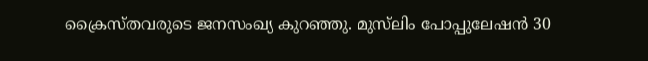ക്രൈസ്തവരുടെ ജനസംഖ്യ കുറഞ്ഞു. മുസ്‌ലിം പോപ്പുലേഷന്‍ 30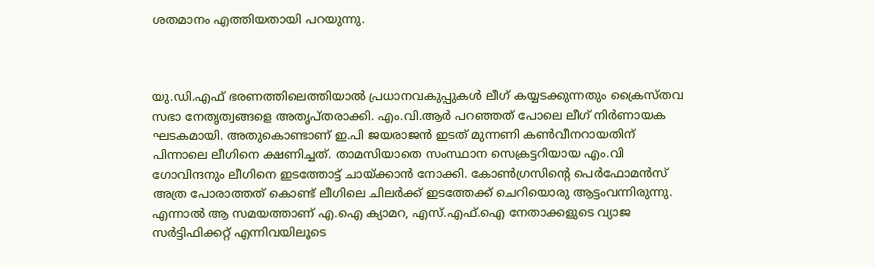ശതമാനം എത്തിയതായി പറയുന്നു.



യു.ഡി.എഫ് ഭരണത്തിലെത്തിയാല്‍ പ്രധാനവകുപ്പുകള്‍ ലീഗ് കയ്യടക്കുന്നതും ക്രൈസ്തവ സഭാ നേതൃത്വങ്ങളെ അതൃപ്തരാക്കി. എം.വി.ആര്‍ പറഞ്ഞത് പോലെ ലീഗ് നിര്‍ണായക ഘടകമായി. അതുകൊണ്ടാണ് ഇ.പി ജയരാജന്‍ ഇടത് മുന്നണി കണ്‍വീനറായതിന് പിന്നാലെ ലീഗിനെ ക്ഷണിച്ചത്. താമസിയാതെ സംസ്ഥാന സെക്രട്ടറിയായ എം.വി ഗോവിന്ദനും ലീഗിനെ ഇടത്തോട്ട് ചായ്ക്കാന്‍ നോക്കി. കോണ്‍ഗ്രസിന്റെ പെര്‍ഫോമന്‍സ് അത്ര പോരാത്തത് കൊണ്ട് ലീഗിലെ ചിലര്‍ക്ക് ഇടത്തേക്ക് ചെറിയൊരു ആട്ടംവന്നിരുന്നു. എന്നാല്‍ ആ സമയത്താണ് എ.ഐ ക്യാമറ, എസ്.എഫ്.ഐ നേതാക്കളുടെ വ്യാജ സര്‍ട്ടിഫിക്കറ്റ് എന്നിവയിലൂടെ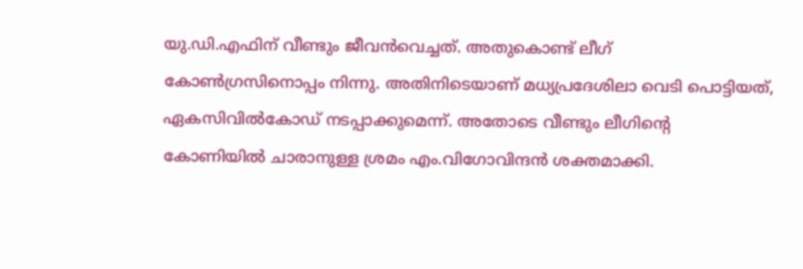യു.ഡി.എഫിന് വീണ്ടും ജീവന്‍വെച്ചത്. അതുകൊണ്ട് ലീഗ് കോണ്‍ഗ്രസിനൊപ്പം നിന്നു. അതിനിടെയാണ് മധ്യപ്രദേശിലാ വെടി പൊട്ടിയത്, ഏകസിവില്‍കോഡ് നടപ്പാക്കുമെന്ന്. അതോടെ വീണ്ടും ലീഗിന്റെ കോണിയില്‍ ചാരാനുള്ള ശ്രമം എം.വിഗോവിന്ദന്‍ ശക്തമാക്കി.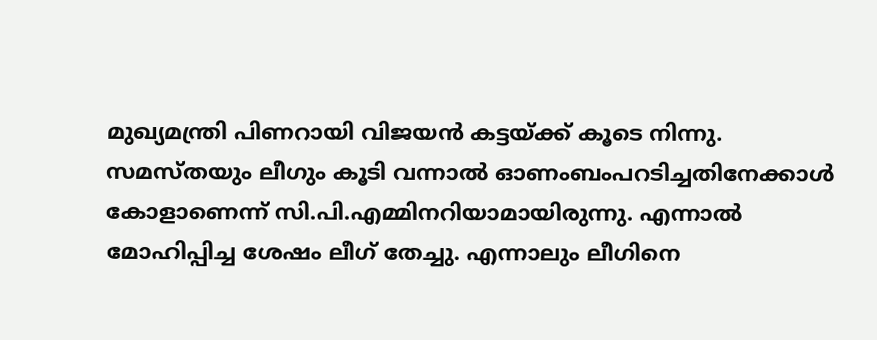മുഖ്യമന്ത്രി പിണറായി വിജയന്‍ കട്ടയ്ക്ക് കൂടെ നിന്നു. സമസ്തയും ലീഗും കൂടി വന്നാല്‍ ഓണംബംപറടിച്ചതിനേക്കാള്‍ കോളാണെന്ന് സി.പി.എമ്മിനറിയാമായിരുന്നു. എന്നാല്‍ മോഹിപ്പിച്ച ശേഷം ലീഗ് തേച്ചു. എന്നാലും ലീഗിനെ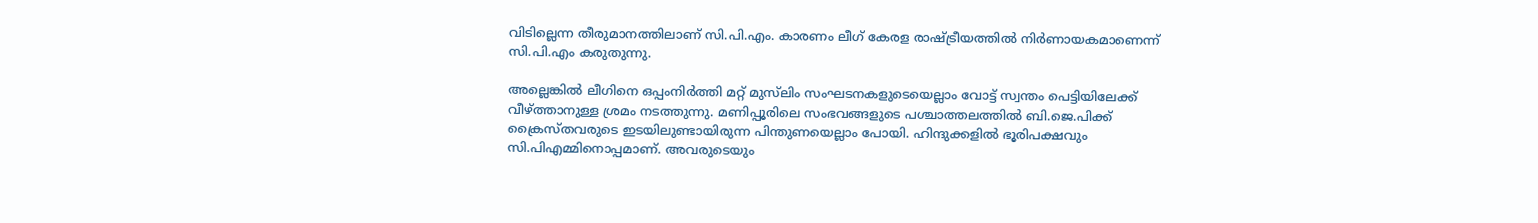വിടില്ലെന്ന തീരുമാനത്തിലാണ് സി.പി.എം. കാരണം ലീഗ് കേരള രാഷ്ട്രീയത്തില്‍ നിര്‍ണായകമാണെന്ന് സി.പി.എം കരുതുന്നു.

അല്ലെങ്കില്‍ ലീഗിനെ ഒപ്പംനിര്‍ത്തി മറ്റ് മുസ്‌ലിം സംഘടനകളുടെയെല്ലാം വോട്ട് സ്വന്തം പെട്ടിയിലേക്ക് വീഴ്ത്താനുള്ള ശ്രമം നടത്തുന്നു. മണിപ്പൂരിലെ സംഭവങ്ങളുടെ പശ്ചാത്തലത്തില്‍ ബി.ജെ.പിക്ക് ക്രൈസ്തവരുടെ ഇടയിലുണ്ടായിരുന്ന പിന്തുണയെല്ലാം പോയി. ഹിന്ദുക്കളില്‍ ഭൂരിപക്ഷവും സി.പിഎമ്മിനൊപ്പമാണ്. അവരുടെയും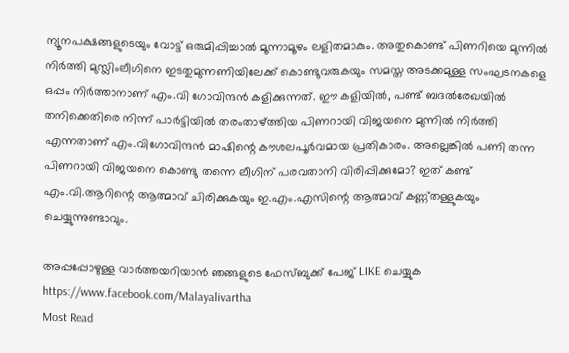ന്യൂനപക്ഷങ്ങളുടെയും വോട്ട് ഒരുമിപ്പിച്ചാല്‍ മൂന്നാമൂഴം ലളിതമാകും. അതുകൊണ്ട് പിണറിയെ മുന്നില്‍ നിര്‍ത്തി മുസ്ലിംലീഗിനെ ഇടതുമുന്നണിയിലേക്ക് കൊണ്ടുവരുകയും സമസ്ത അടക്കമുള്ള സംഘടനകളെ ഒപ്പം നിര്‍ത്താനാണ് എം.വി ഗോവിന്ദന്‍ കളിക്കുന്നത്. ഈ കളിയില്‍, പണ്ട് ബദല്‍രേഖയില്‍ തനിക്കെതിരെ നിന്ന് പാര്‍ട്ടിയില്‍ തരംതാഴ്ത്തിയ പിണറായി വിജയനെ മുന്നില്‍ നിര്‍ത്തി എന്നതാണ് എം.വിഗോവിന്ദന്‍ മാഷിന്റെ കൗശലപൂര്‍വമായ പ്രതികാരം. അല്ലെങ്കില്‍ പണി തന്ന പിണറായി വിജയനെ കൊണ്ടു തന്നെ ലീഗിന് പരവതാനി വിരിപ്പിക്കുമോ? ഇത് കണ്ട് എം.വി.ആറിന്റെ ആത്മാവ് ചിരിക്കുകയും ഇ.എം.എസിന്റെ ആത്മാവ് കണ്ണ്തള്ളുകയും ചെയ്യുന്നുണ്ടാവും.

അപ്പപ്പോഴുള്ള വാര്‍ത്തയറിയാന്‍ ഞങ്ങളുടെ ഫേസ്‌ബുക്ക്‌ പേജ് LIKE ചെയ്യുക
https://www.facebook.com/Malayalivartha
Most Read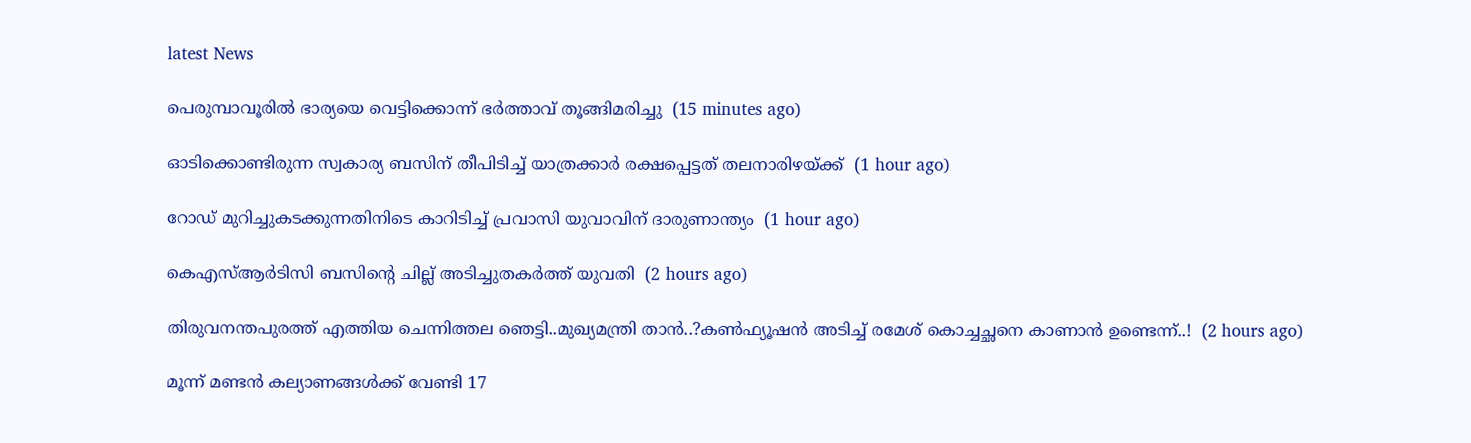latest News

പെരുമ്പാവൂരില്‍ ഭാര്യയെ വെട്ടിക്കൊന്ന് ഭര്‍ത്താവ് തൂങ്ങിമരിച്ചു  (15 minutes ago)

ഓടിക്കൊണ്ടിരുന്ന സ്വകാര്യ ബസിന് തീപിടിച്ച് യാത്രക്കാര്‍ രക്ഷപ്പെട്ടത് തലനാരിഴയ്ക്ക്  (1 hour ago)

റോഡ് മുറിച്ചുകടക്കുന്നതിനിടെ കാറിടിച്ച് പ്രവാസി യുവാവിന് ദാരുണാന്ത്യം  (1 hour ago)

കെഎസ്ആര്‍ടിസി ബസിന്റെ ചില്ല് അടിച്ചുതകര്‍ത്ത് യുവതി  (2 hours ago)

തിരുവനന്തപുരത്ത് എത്തിയ ചെന്നിത്തല ഞെട്ടി..മുഖ്യമന്ത്രി താൻ..?കൺഫ്യൂഷൻ അടിച്ച് രമേശ് കൊച്ചച്ഛനെ കാണാൻ ഉണ്ടെന്ന്..!  (2 hours ago)

മൂന്ന് മണ്ടന്‍ കല്യാണങ്ങള്‍ക്ക് വേണ്ടി 17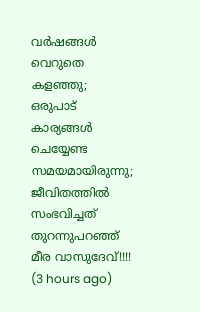വര്‍ഷങ്ങള്‍ വെറുതെ കളഞ്ഞു; ഒരുപാട് കാര്യങ്ങള്‍ ചെയ്യേണ്ട സമയമായിരുന്നു; ജീവിതത്തിൽ സംഭവിച്ചത് തുറന്നുപറഞ്ഞ് മീര വാസുദേവ്!!!!  (3 hours ago)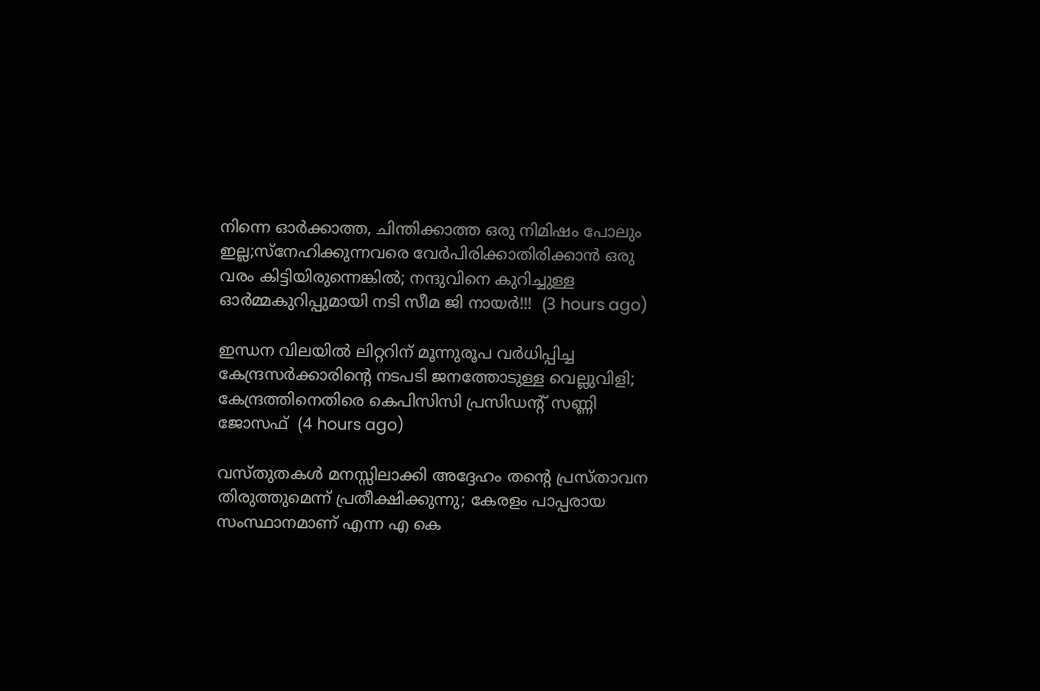നിന്നെ ഓർക്കാത്ത, ചിന്തിക്കാത്ത ഒരു നിമിഷം പോലും ഇല്ല;സ്നേഹിക്കുന്നവരെ വേർപിരിക്കാതിരിക്കാൻ ഒരു വരം കിട്ടിയിരുന്നെങ്കിൽ; നന്ദുവിനെ കുറിച്ചുള്ള ഓർമ്മകുറിപ്പുമായി നടി സീമ ജി നായർ!!!  (3 hours ago)

ഇന്ധന വിലയില്‍ ലിറ്ററിന് മൂന്നുരൂപ വര്‍ധിപ്പിച്ച കേന്ദ്രസര്‍ക്കാരിന്റെ നടപടി ജനത്തോടുള്ള വെല്ലുവിളി; കേന്ദ്രത്തിനെതിരെ കെപിസിസി പ്രസിഡന്റ് സണ്ണി ജോസഫ്  (4 hours ago)

വസ്തുതകൾ മനസ്സിലാക്കി അദ്ദേഹം തന്റെ പ്രസ്താവന തിരുത്തുമെന്ന് പ്രതീക്ഷിക്കുന്നു; കേരളം പാപ്പരായ സംസ്ഥാനമാണ് എന്ന എ കെ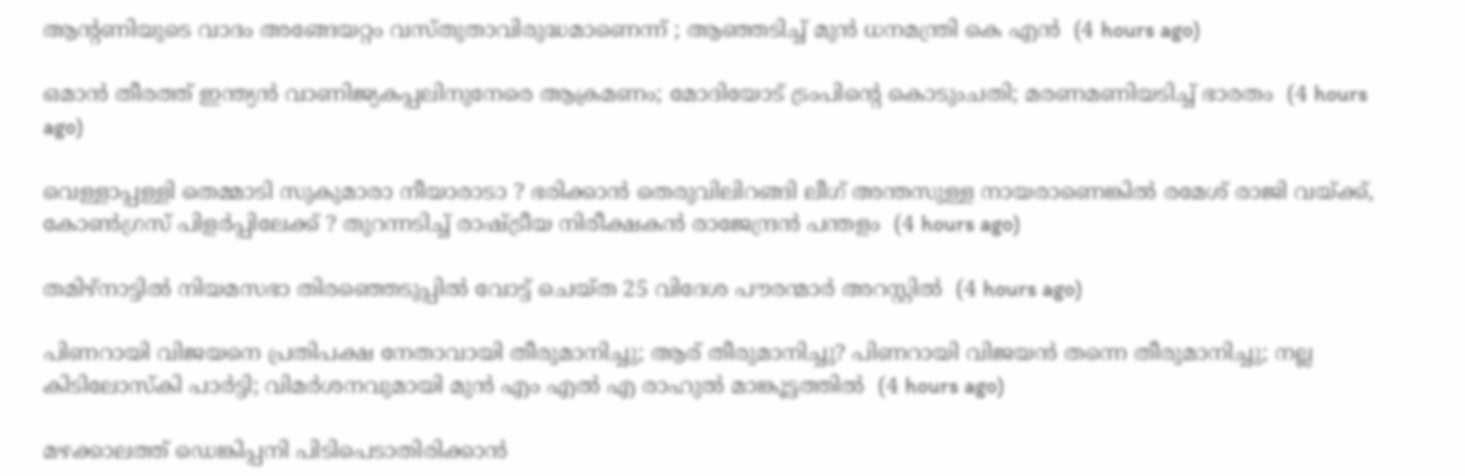ആന്റണിയുടെ വാദം അങ്ങേയറ്റം വസ്തുതാവിരുദ്ധമാണെന്ന് ; ആഞ്ഞടിച്ച് മുൻ ധനമന്ത്രി കെ എൻ  (4 hours ago)

ഒമാൻ തീരത്ത് ഇന്ത്യൻ വാണിജ്യകപ്പലിനുനേരെ ആക്രമണം; മോദിയോട് ട്രംപിന്റെ കൊടുംചതി; മരണമണിയടിച്ച് ഭാരതം  (4 hours ago)

വെള്ളാപ്പള്ളി തെമ്മാടി സുകുമാരാ നീയാരാടാ ? ഭരിക്കാൻ തെരുവിലിറങ്ങി ലീഗ് അന്തസുള്ള നായരാണെങ്കിൽ രമേശ് രാജി വയ്ക്ക്, കോൺഗ്രസ് പിളർപ്പിലേക്ക് ? തുറന്നടിച്ച് രാഷ്ട്രീയ നിരീക്ഷകൻ രാജേന്ദ്രൻ പന്തളം  (4 hours ago)

തമിഴ്‌നാട്ടില്‍ നിയമസഭാ തിരഞ്ഞെടുപ്പില്‍ വോട്ട് ചെയ്ത 25 വിദേശ പൗരന്മാര്‍ അറസ്റ്റില്‍  (4 hours ago)

പിണറായി വിജയനെ പ്രതിപക്ഷ നേതാവായി തീരുമാനിച്ചു; ആര് തീരുമാനിച്ചു? പിണറായി വിജയൻ തന്നെ തീരുമാനിച്ചു; നല്ല കിടിലോസ്കി പാർട്ടി; വിമർശനവുമായി മുൻ എം എൽ എ രാഹുൽ മാങ്കൂട്ടത്തിൽ  (4 hours ago)

മഴക്കാലത്ത് ഡെങ്കിപ്പനി പിടിപെടാതിരിക്കാന്‍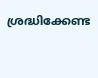ശ്രദ്ധിക്കേണ്ട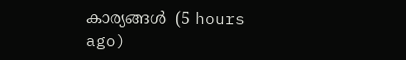കാര്യങ്ങള്‍  (5 hours ago)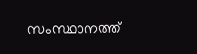സംസ്ഥാനത്ത്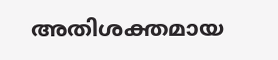അതിശക്തമായ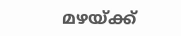മഴയ്ക്ക്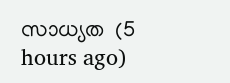സാധ്യത  (5 hours ago)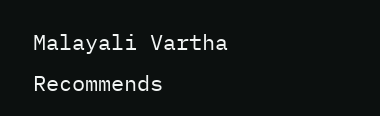Malayali Vartha Recommends